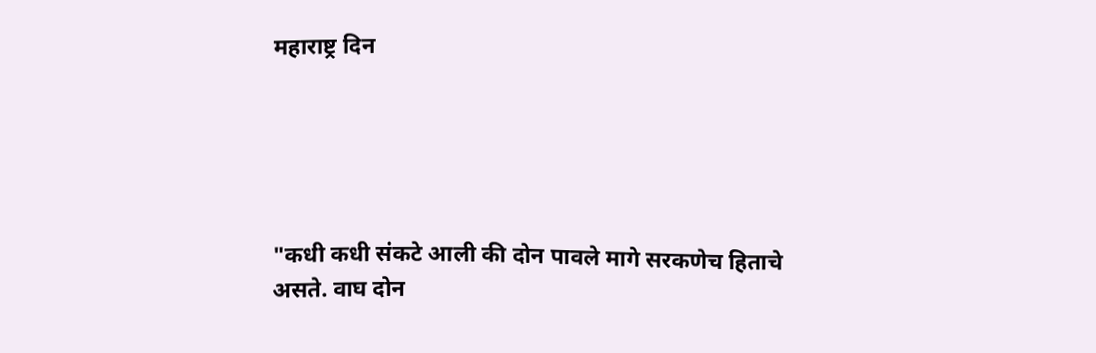महाराष्ट्र दिन





"कधी कधी संकटे आली की दोन पावले मागे सरकणेच हिताचे असते. वाघ दोन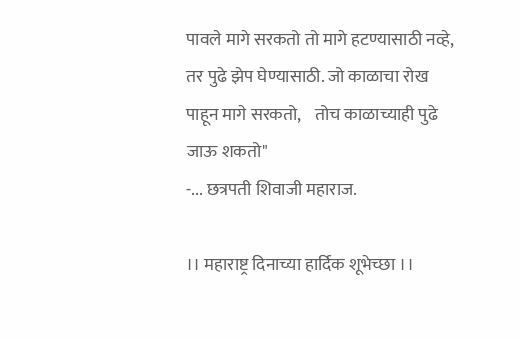पावले मागे सरकतो तो मागे हटण्यासाठी नव्हे, तर पुढे झेप घेण्यासाठी. जो काळाचा रोख पाहून मागे सरकतो,    तोच काळाच्याही पुढे जाऊ शकतो"
-... छत्रपती शिवाजी महाराज.

।। महाराष्ट्र दिनाच्या हार्दिक शूभेच्छा ।।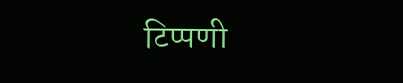टिप्पणी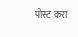पोस्ट करा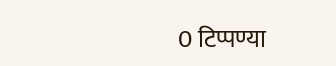0 टिप्पण्या